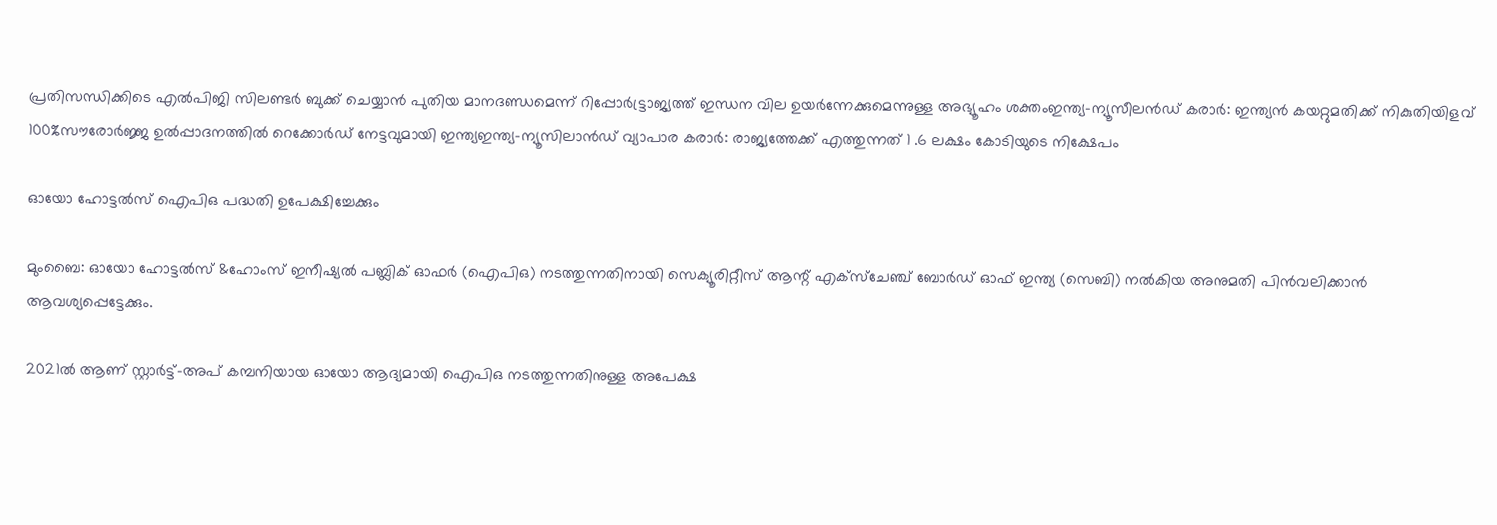പ്രതിസന്ധിക്കിടെ എൽപിജി സിലണ്ടർ ബുക്ക് ചെയ്യാൻ പുതിയ മാനദണ്ഡമെന്ന് റിപ്പോര്‍ട്ട്രാജ്യത്ത് ഇന്ധന വില ഉയർന്നേക്കുമെന്നുള്ള അഭ്യൂഹം ശക്തംഇന്ത്യ-ന്യൂസീലൻഡ് കരാർ: ഇന്ത്യൻ കയറ്റുമതിക്ക് നികുതിയിളവ് 100%സൗരോർജ്ജ ഉൽപ്പാദനത്തിൽ റെക്കോർഡ് നേട്ടവുമായി ഇന്ത്യഇന്ത്യ-ന്യൂസിലാൻഡ് വ്യാപാര കരാർ: രാജ്യത്തേക്ക് എത്തുന്നത് 1 .6 ലക്ഷം കോടിയുടെ നിക്ഷേപം

ഓയോ ഹോട്ടല്‍സ്‌ ഐപിഒ പദ്ധതി ഉപേക്ഷിച്ചേക്കും

മുംബൈ: ഓയോ ഹോട്ടല്‍സ്‌ &ഹോംസ്‌ ഇനീഷ്യല്‍ പബ്ലിക്‌ ഓഫര്‍ (ഐപിഒ) നടത്തുന്നതിനായി സെക്യൂരിറ്റീസ്‌ ആന്റ്‌ എക്‌സ്‌ചേഞ്ച്‌ ബോര്‍ഡ്‌ ഓഫ്‌ ഇന്ത്യ (സെബി) നല്‍കിയ അനുമതി പിന്‍വലിക്കാന്‍ ആവശ്യപ്പെട്ടേക്കും.

2021ല്‍ ആണ്‌ സ്റ്റാര്‍ട്ട്‌-അപ്‌ കമ്പനിയായ ഓയോ ആദ്യമായി ഐപിഒ നടത്തുന്നതിനുള്ള അപേക്ഷ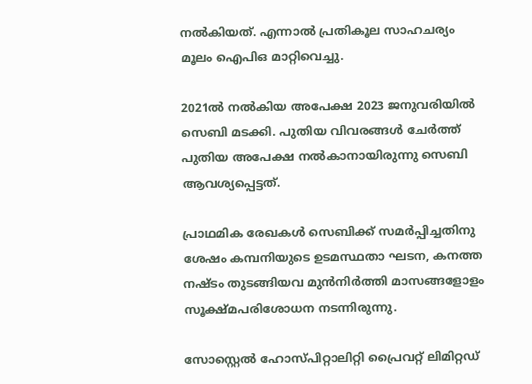നല്‍കിയത്‌. എന്നാല്‍ പ്രതികൂല സാഹചര്യം മൂലം ഐപിഒ മാറ്റിവെച്ചു.

2021ല്‍ നല്‍കിയ അപേക്ഷ 2023 ജനുവരിയില്‍ സെബി മടക്കി. പുതിയ വിവരങ്ങള്‍ ചേര്‍ത്ത്‌ പുതിയ അപേക്ഷ നല്‍കാനായിരുന്നു സെബി ആവശ്യപ്പെട്ടത്‌.

പ്രാഥമിക രേഖകള്‍ സെബിക്ക്‌ സമര്‍പ്പിച്ചതിനു ശേഷം കമ്പനിയുടെ ഉടമസ്ഥതാ ഘടന, കനത്ത നഷ്‌ടം തുടങ്ങിയവ മുന്‍നിര്‍ത്തി മാസങ്ങളോളം സൂക്ഷ്‌മപരിശോധന നടന്നിരുന്നു.

സോസ്റ്റെല്‍ ഹോസ്‌പിറ്റാലിറ്റി പ്രൈവറ്റ്‌ ലിമിറ്റഡ്‌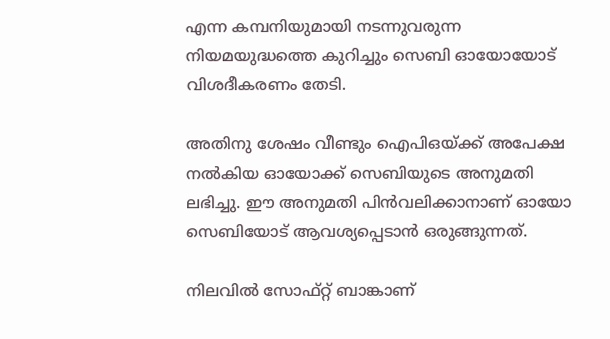എന്ന കമ്പനിയുമായി നടന്നുവരുന്ന നിയമയുദ്ധത്തെ കുറിച്ചും സെബി ഓയോയോട്‌ വിശദീകരണം തേടി.

അതിനു ശേഷം വീണ്ടും ഐപിഒയ്‌ക്ക്‌ അപേക്ഷ നല്‍കിയ ഓയോക്ക്‌ സെബിയുടെ അനുമതി ലഭിച്ചു. ഈ അനുമതി പിന്‍വലിക്കാനാണ്‌ ഓയോ സെബിയോട്‌ ആവശ്യപ്പെടാന്‍ ഒരുങ്ങുന്നത്‌.

നിലവില്‍ സോഫ്‌റ്റ്‌ ബാങ്കാണ്‌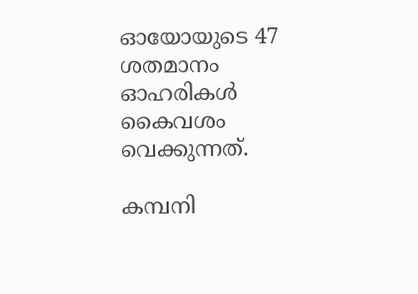ഓയോയുടെ 47 ശതമാനം ഓഹരികള്‍ കൈവശം വെക്കുന്നത്‌.

കമ്പനി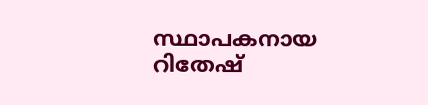സ്ഥാപകനായ റിതേഷ്‌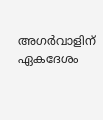അഗര്‍വാളിന്‌ ഏകദേശം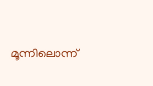മൂന്നിലൊന്ന്‌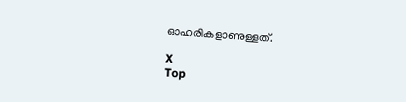ഓഹരികളാണുള്ളത്‌.

X
Top